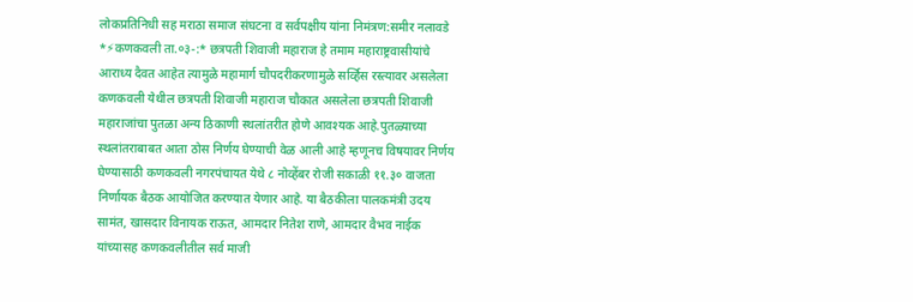लोकप्रतिनिधी सह मराठा समाज संघटना व सर्वपक्षीय यांना निमंत्रण:समीर नलावडे
*⚡कणकवली ता.०३-:* छत्रपती शिवाजी महाराज हे तमाम महाराष्ट्रवासीयांचे आराध्य दैवत आहेत त्यामुळे महामार्ग चौपदरीकरणामुळे सर्व्हिस रस्त्यावर असलेला कणकवली येथील छत्रपती शिवाजी महाराज चौकात असलेला छत्रपती शिवाजी महाराजांचा पुतळा अन्य ठिकाणी स्थलांतरीत होणे आवश्यक आहे.पुतळ्याच्या स्थलांतराबाबत आता ठोस निर्णय घेण्याची वेळ आली आहे म्हणूनच विषयावर निर्णय घेण्यासाठी कणकवली नगरपंचायत येथे ८ नोव्हेंबर रोजी सकाळी ११.३० वाजता निर्णायक बैठक आयोजित करण्यात येणार आहे. या बैठकीला पालकमंत्री उदय सामंत, खासदार विनायक राऊत, आमदार नितेश राणे, आमदार वैभव नाईक यांच्यासह कणकवलीतील सर्व माजी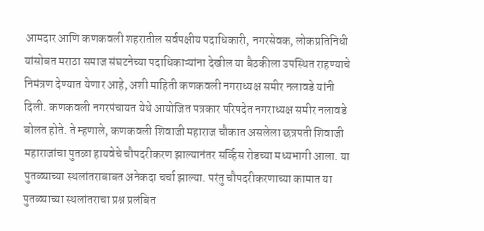आमदार आणि कणकवली शहरातील सर्वपक्षीय पदाधिकारी, नगरसेवक, लोकप्रतिनिधी यांसोबत मराठा समाज संघटनेच्या पदाधिकाऱ्यांना देखील या बैठकीला उपस्थित राहण्याचे निमंत्रण देण्यात येणार आहे, अशी माहिती कणकवली नगराध्यक्ष समीर नलावडे यांनी दिली. कणकवली नगरपंचायत येथे आयोजित पत्रकार परिषदेत नगराध्यक्ष समीर नलावडे बोलत होते. ते म्हणाले, कणकवली शिवाजी महाराज चौकात असलेला छत्रपती शिवाजी महाराजांचा पुतळा हायवेचे चौपदरीकरण झाल्यानंतर सर्व्हिस रोडच्या मध्यभागी आला. या पुतळ्याच्या स्थलांतराबाबत अनेकदा चर्चा झाल्या. परंतु चौपदरीकरणाच्या कामात या पुतळ्याच्या स्थलांतराचा प्रश्न प्रलंबित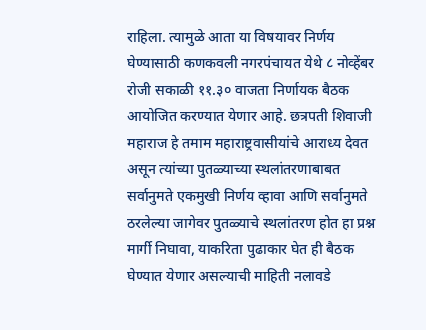राहिला. त्यामुळे आता या विषयावर निर्णय घेण्यासाठी कणकवली नगरपंचायत येथे ८ नोव्हेंबर रोजी सकाळी ११.३० वाजता निर्णायक बैठक आयोजित करण्यात येणार आहे. छत्रपती शिवाजी महाराज हे तमाम महाराष्ट्रवासीयांचे आराध्य देवत असून त्यांच्या पुतळ्याच्या स्थलांतरणाबाबत सर्वानुमते एकमुखी निर्णय व्हावा आणि सर्वानुमते ठरलेल्या जागेवर पुतळ्याचे स्थलांतरण होत हा प्रश्न मार्गी निघावा, याकरिता पुढाकार घेत ही बैठक घेण्यात येणार असल्याची माहिती नलावडे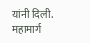यांनी दिली. महामार्ग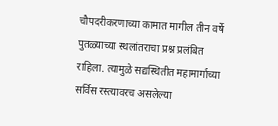चौपदरीकरणाच्या कामात मागील तीन वर्षे पुतळ्याच्या स्थलांतराचा प्रश्न प्रलंबित राहिला. त्यामुळे सद्यस्थितीत महामार्गाच्या सर्विस रस्त्यावरच असलेल्या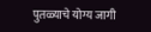पुतळ्याचे योग्य जागी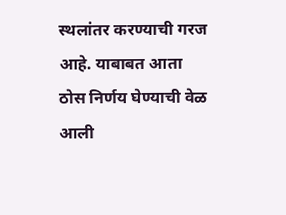स्थलांतर करण्याची गरज आहे. याबाबत आता ठोस निर्णय घेण्याची वेळ आली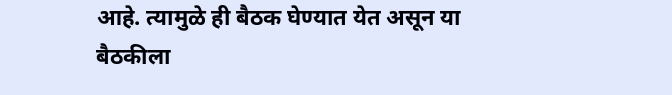आहे. त्यामुळे ही बैठक घेण्यात येत असून या बैठकीला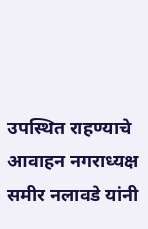उपस्थित राहण्याचे आवाहन नगराध्यक्ष समीर नलावडे यांनी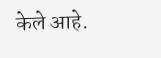केले आहे.